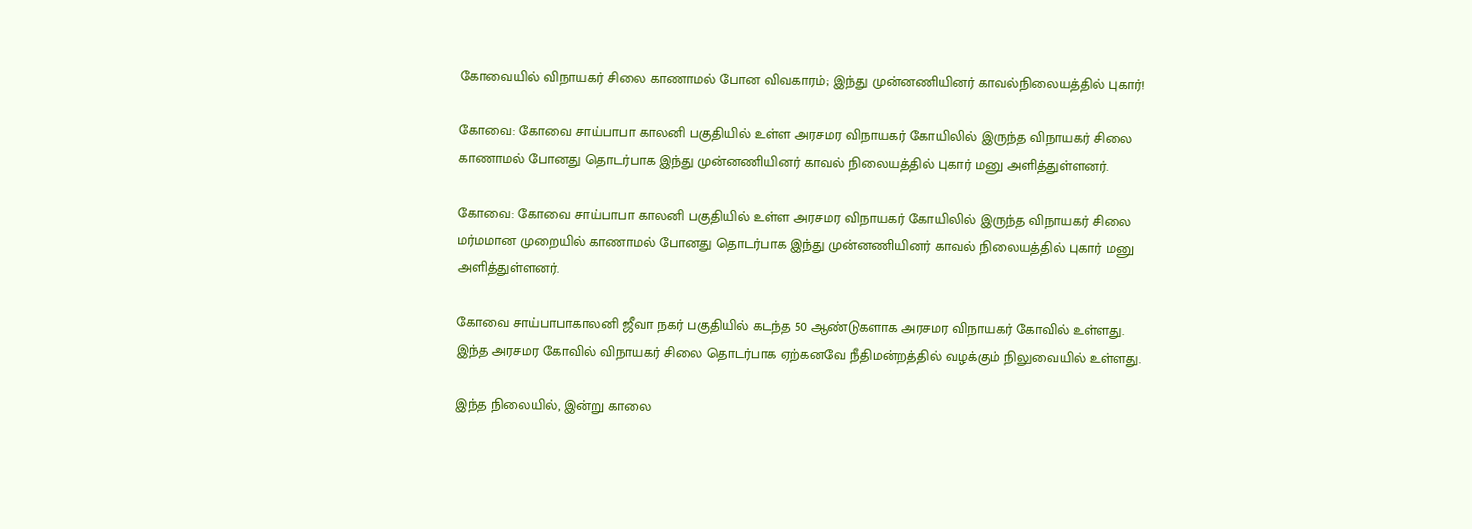கோவையில் விநாயகர் சிலை காணாமல் போன விவகாரம்; இந்து முன்னணியினர் காவல்நிலையத்தில் புகார்!

கோவை: கோவை சாய்பாபா காலனி பகுதியில் உள்ள அரசமர விநாயகர் கோயிலில் இருந்த விநாயகர் சிலை காணாமல் போனது தொடர்பாக இந்து முன்னணியினர் காவல் நிலையத்தில் புகார் மனு அளித்துள்ளனர்.

கோவை: கோவை சாய்பாபா காலனி பகுதியில் உள்ள அரசமர விநாயகர் கோயிலில் இருந்த விநாயகர் சிலை மர்மமான முறையில் காணாமல் போனது தொடர்பாக இந்து முன்னணியினர் காவல் நிலையத்தில் புகார் மனு அளித்துள்ளனர்.

கோவை சாய்பாபாகாலனி ஜீவா நகர் பகுதியில் கடந்த 50 ஆண்டுகளாக அரசமர விநாயகர் கோவில் உள்ளது. இந்த அரசமர கோவில் விநாயகர் சிலை தொடர்பாக ஏற்கனவே நீதிமன்றத்தில் வழக்கும் நிலுவையில் உள்ளது.

இந்த நிலையில், இன்று காலை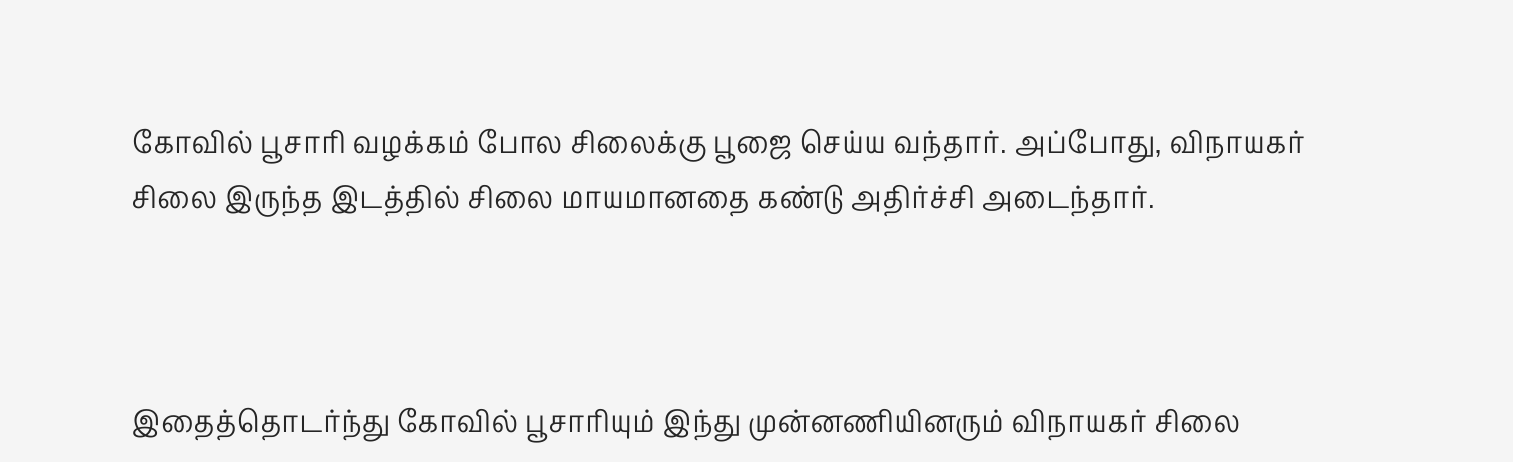கோவில் பூசாரி வழக்கம் போல சிலைக்கு பூஜை செய்ய வந்தார். அப்போது, விநாயகர் சிலை இருந்த இடத்தில் சிலை மாயமானதை கண்டு அதிர்ச்சி அடைந்தார்.



இதைத்தொடர்ந்து கோவில் பூசாரியும் இந்து முன்னணியினரும் விநாயகர் சிலை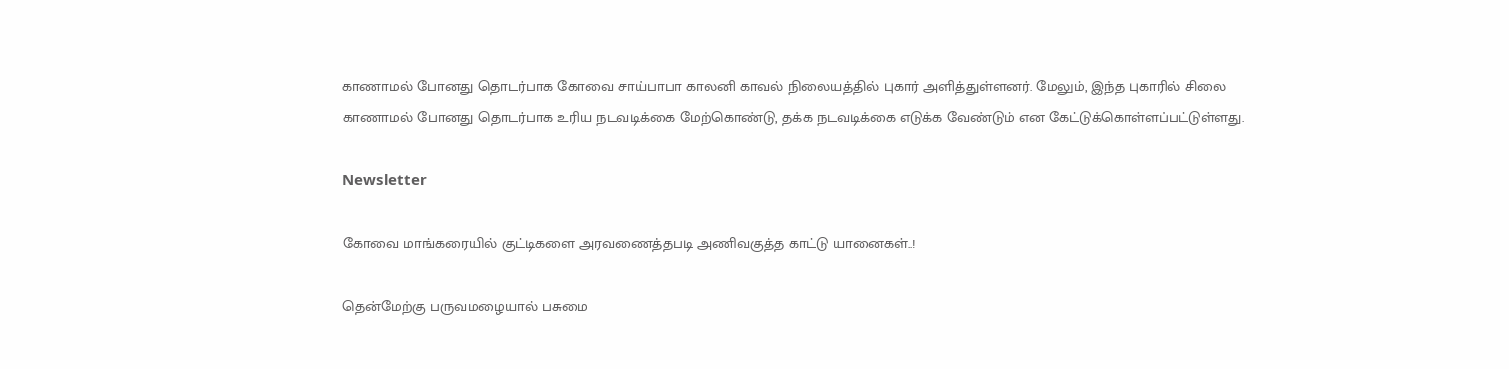காணாமல் போனது தொடர்பாக கோவை சாய்பாபா காலனி காவல் நிலையத்தில் புகார் அளித்துள்ளனர். மேலும், இந்த புகாரில் சிலை காணாமல் போனது தொடர்பாக உரிய நடவடிக்கை மேற்கொண்டு, தக்க நடவடிக்கை எடுக்க வேண்டும் என கேட்டுக்கொள்ளப்பட்டுள்ளது.

Newsletter

கோவை மாங்கரையில் குட்டிகளை அரவணைத்தபடி அணிவகுத்த காட்டு யானைகள்..!

தென்மேற்கு பருவமழையால் பசுமை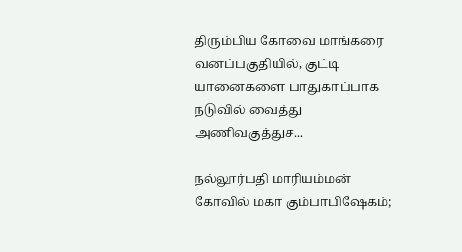திரும்பிய கோவை மாங்கரை வனப்பகுதியில், குட்டி யானைகளை பாதுகாப்பாக நடுவில் வைத்து அணிவகுத்துச...

நல்லூர்பதி மாரியம்மன் கோவில் மகா கும்பாபிஷேகம்;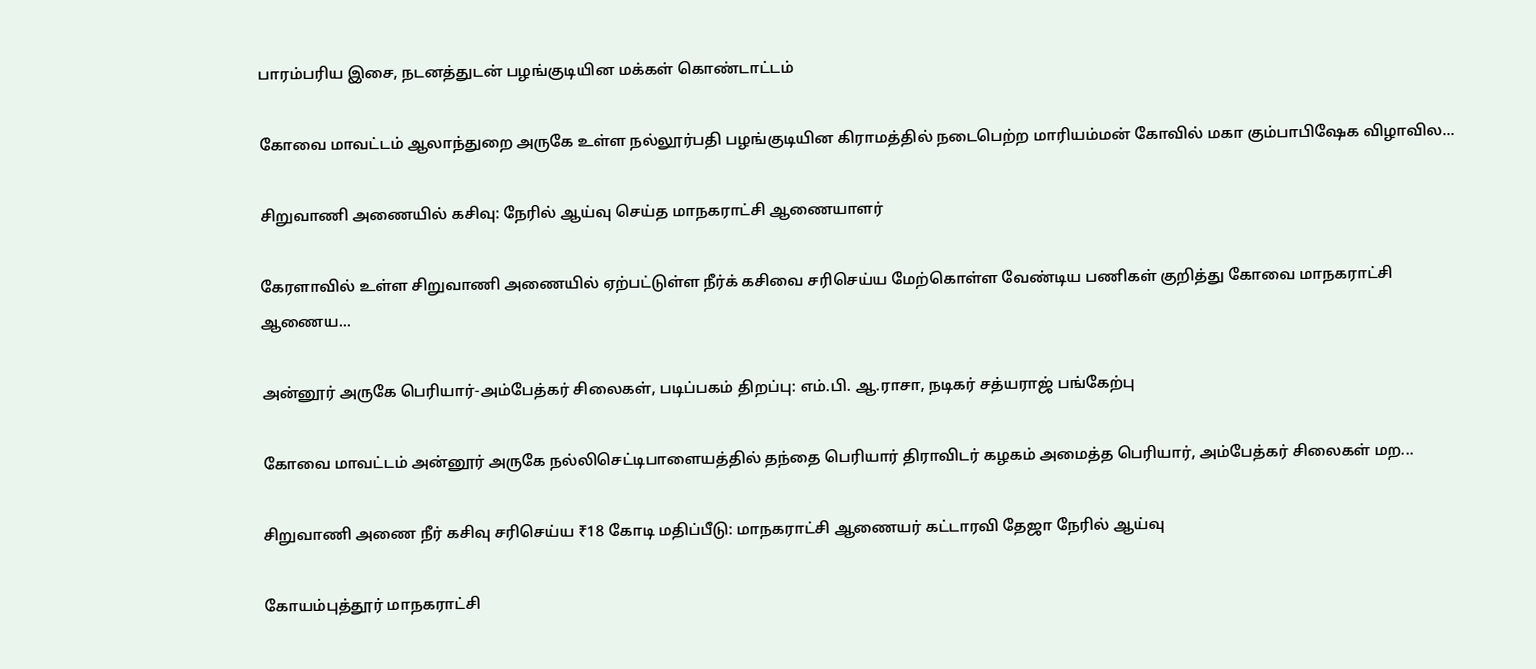பாரம்பரிய இசை, நடனத்துடன் பழங்குடியின மக்கள் கொண்டாட்டம்

கோவை மாவட்டம் ஆலாந்துறை அருகே உள்ள நல்லூர்பதி பழங்குடியின கிராமத்தில் நடைபெற்ற மாரியம்மன் கோவில் மகா கும்பாபிஷேக விழாவில...

சிறுவாணி அணையில் கசிவு: நேரில் ஆய்வு செய்த மாநகராட்சி ஆணையாளர்

கேரளாவில் உள்ள சிறுவாணி அணையில் ஏற்பட்டுள்ள நீர்க் கசிவை சரிசெய்ய மேற்கொள்ள வேண்டிய பணிகள் குறித்து கோவை மாநகராட்சி ஆணைய...

அன்னூர் அருகே பெரியார்-அம்பேத்கர் சிலைகள், படிப்பகம் திறப்பு: எம்.பி. ஆ.ராசா, நடிகர் சத்யராஜ் பங்கேற்பு

கோவை மாவட்டம் அன்னூர் அருகே நல்லிசெட்டிபாளையத்தில் தந்தை பெரியார் திராவிடர் கழகம் அமைத்த பெரியார், அம்பேத்கர் சிலைகள் மற...

சிறுவாணி அணை நீர் கசிவு சரிசெய்ய ₹18 கோடி மதிப்பீடு: மாநகராட்சி ஆணையர் கட்டாரவி தேஜா நேரில் ஆய்வு

கோயம்புத்தூர் மாநகராட்சி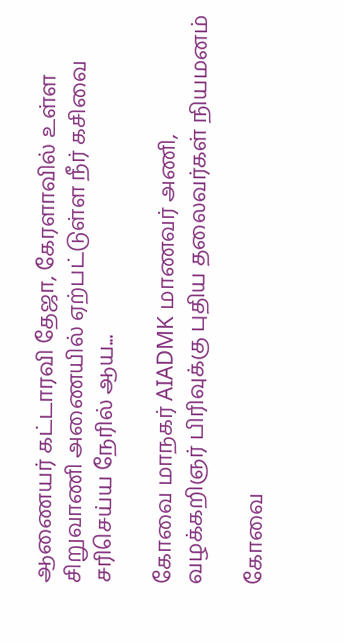ஆணையர் கட்டாரவி தேஜா, கேரளாவில் உள்ள சிறுவாணி அணையில் ஏற்பட்டுள்ள நீர் கசிவை சரிசெய்ய நேரில் ஆய...

கோவை மாநகர் AIADMK மாணவர் அணி, வழக்கறிஞர் பிரிவுக்கு புதிய தலைவர்கள் நியமனம்

கோவை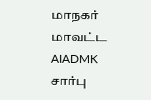மாநகர் மாவட்ட AIADMK சார்பு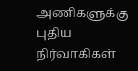அணிகளுக்கு புதிய நிர்வாகிகள்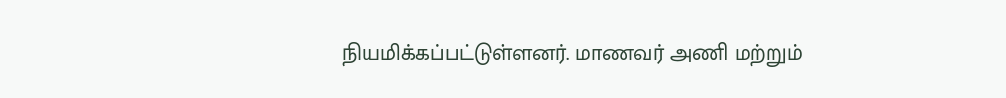நியமிக்கப்பட்டுள்ளனர். மாணவர் அணி மற்றும்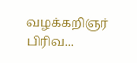வழக்கறிஞர் பிரிவ...